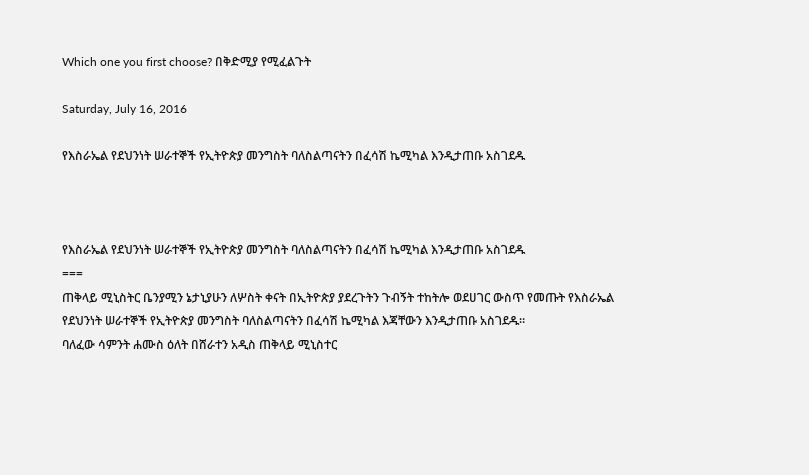Which one you first choose? በቅድሚያ የሚፈልጉት

Saturday, July 16, 2016

የእስራኤል የደህንነት ሠራተኞች የኢትዮጵያ መንግስት ባለስልጣናትን በፈሳሽ ኬሚካል እንዲታጠቡ አስገደዱ



የእስራኤል የደህንነት ሠራተኞች የኢትዮጵያ መንግስት ባለስልጣናትን በፈሳሽ ኬሚካል እንዲታጠቡ አስገደዱ
===
ጠቅላይ ሚኒስትር ቤንያሚን ኔታኒያሁን ለሦስት ቀናት በኢትዮጵያ ያደረጉትን ጉብኝት ተከትሎ ወደሀገር ውስጥ የመጡት የእስራኤል የደህንነት ሠራተኞች የኢትዮጵያ መንግስት ባለስልጣናትን በፈሳሽ ኬሚካል እጃቸውን እንዲታጠቡ አስገደዱ።
ባለፈው ሳምንት ሐሙስ ዕለት በሸራተን አዲስ ጠቅላይ ሚኒስተር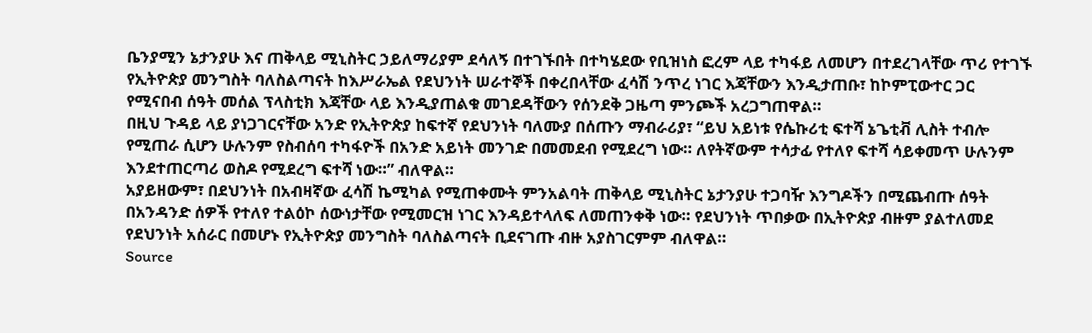ቤንያሚን ኔታንያሁ እና ጠቅላይ ሚኒስትር ኃይለማሪያም ደሳለኝ በተገኙበት በተካሄደው የቢዝነስ ፎረም ላይ ተካፋይ ለመሆን በተደረገላቸው ጥሪ የተገኙ የኢትዮጵያ መንግስት ባለስልጣናት ከእሥራኤል የደህንነት ሠራተኞች በቀረበላቸው ፈሳሽ ንጥረ ነገር እጃቸውን እንዲታጠቡ፣ ከኮምፒውተር ጋር የሚናበብ ሰዓት መሰል ፕላስቲክ እጃቸው ላይ እንዲያጠልቁ መገደዳቸውን የሰንደቅ ጋዜጣ ምንጮች አረጋግጠዋል።
በዚህ ጉዳይ ላይ ያነጋገርናቸው አንድ የኢትዮጵያ ከፍተኛ የደህንነት ባለሙያ በሰጡን ማብራሪያ፣ “ይህ አይነቱ የሴኩሪቲ ፍተሻ ኔጌቲቭ ሊስት ተብሎ የሚጠራ ሲሆን ሁሉንም የስብሰባ ተካፋዮች በአንድ አይነት መንገድ በመመደብ የሚደረግ ነው። ለየትኛውም ተሳታፊ የተለየ ፍተሻ ሳይቀመጥ ሁሉንም እንደተጠርጣሪ ወስዶ የሚደረግ ፍተሻ ነው።” ብለዋል።
አያይዘውም፣ በደህንነት በአብዛኛው ፈሳሽ ኬሚካል የሚጠቀሙት ምንአልባት ጠቅላይ ሚኒስትር ኔታንያሁ ተጋባዥ እንግዶችን በሚጨብጡ ሰዓት በአንዳንድ ሰዎች የተለየ ተልዕኮ ሰውነታቸው የሚመርዝ ነገር እንዳይተላለፍ ለመጠንቀቅ ነው። የደህንነት ጥበቃው በኢትዮጵያ ብዙም ያልተለመደ የደህንነት አሰራር በመሆኑ የኢትዮጵያ መንግስት ባለስልጣናት ቢደናገጡ ብዙ አያስገርምም ብለዋል።
Source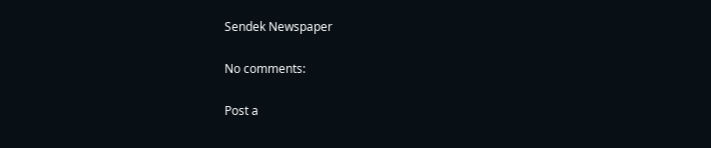Sendek Newspaper

No comments:

Post a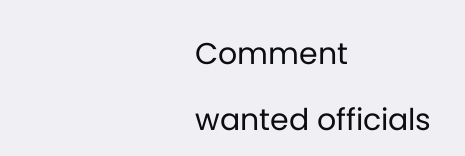Comment

wanted officials